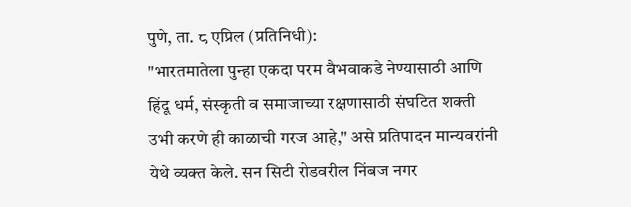पुणे, ता. ८ एप्रिल (प्रतिनिधी):
"भारतमातेला पुन्हा एकदा परम वैभवाकडे नेण्यासाठी आणि हिंदू धर्म, संस्कृती व समाजाच्या रक्षणासाठी संघटित शक्ती उभी करणे ही काळाची गरज आहे," असे प्रतिपादन मान्यवरांनी येथे व्यक्त केले. सन सिटी रोडवरील निंबज नगर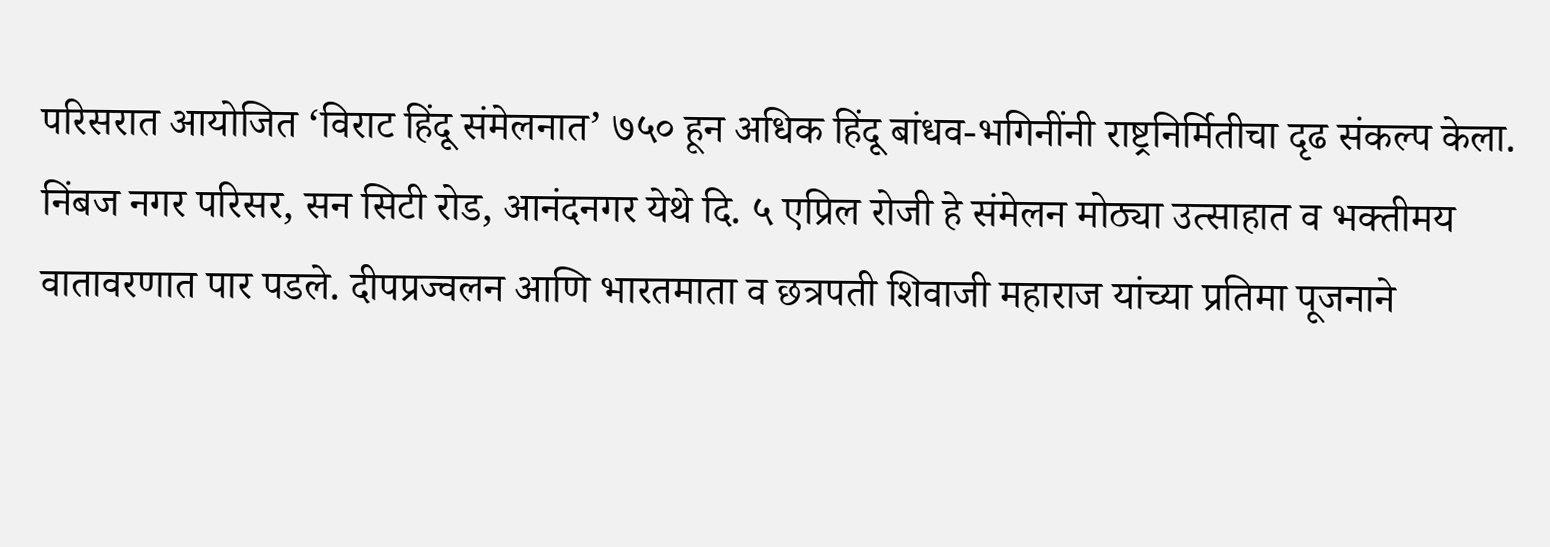परिसरात आयोजित ‘विराट हिंदू संमेलनात’ ७५० हून अधिक हिंदू बांधव-भगिनींनी राष्ट्रनिर्मितीचा दृढ संकल्प केला.
निंबज नगर परिसर, सन सिटी रोड, आनंदनगर येथे दि. ५ एप्रिल रोजी हे संमेलन मोठ्या उत्साहात व भक्तीमय वातावरणात पार पडले. दीपप्रज्वलन आणि भारतमाता व छत्रपती शिवाजी महाराज यांच्या प्रतिमा पूजनाने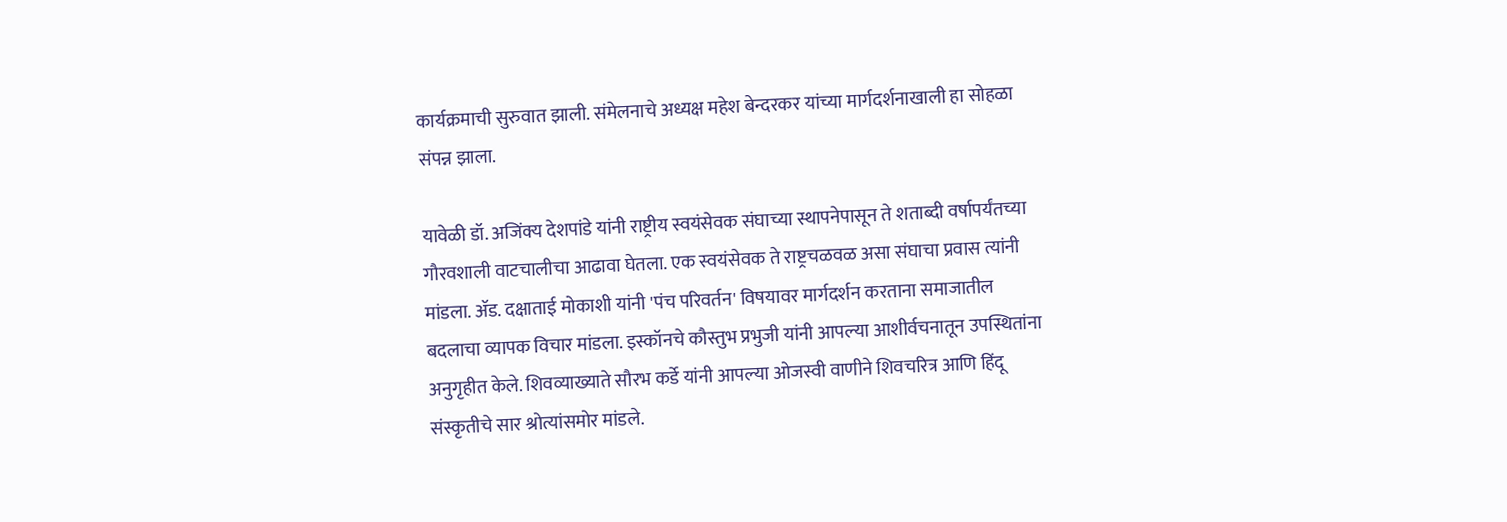कार्यक्रमाची सुरुवात झाली. संमेलनाचे अध्यक्ष महेश बेन्दरकर यांच्या मार्गदर्शनाखाली हा सोहळा संपन्न झाला.

यावेळी डॉ. अजिंक्य देशपांडे यांनी राष्ट्रीय स्वयंसेवक संघाच्या स्थापनेपासून ते शताब्दी वर्षापर्यंतच्या गौरवशाली वाटचालीचा आढावा घेतला. एक स्वयंसेवक ते राष्ट्रचळवळ असा संघाचा प्रवास त्यांनी मांडला. ॲड. दक्षाताई मोकाशी यांनी 'पंच परिवर्तन' विषयावर मार्गदर्शन करताना समाजातील बदलाचा व्यापक विचार मांडला. इस्कॉनचे कौस्तुभ प्रभुजी यांनी आपल्या आशीर्वचनातून उपस्थितांना अनुगृहीत केले. शिवव्याख्याते सौरभ कर्डे यांनी आपल्या ओजस्वी वाणीने शिवचरित्र आणि हिंदू संस्कृतीचे सार श्रोत्यांसमोर मांडले.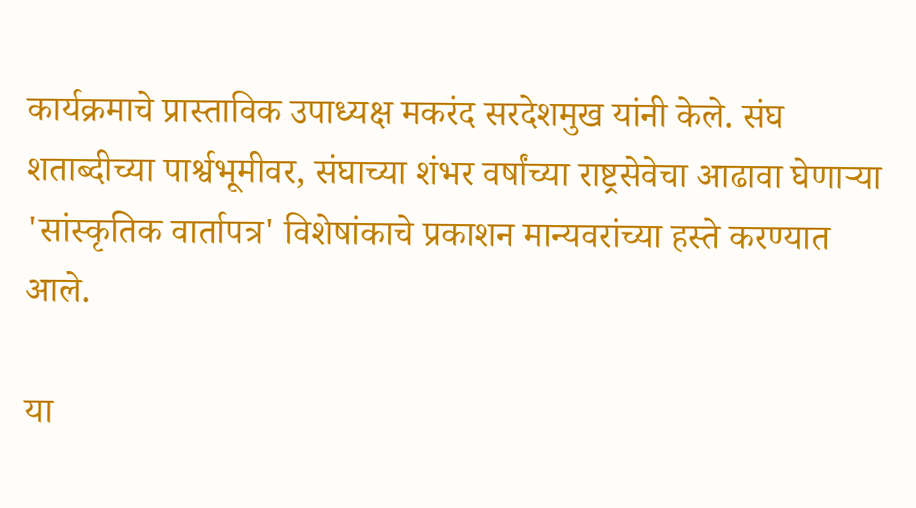कार्यक्रमाचे प्रास्ताविक उपाध्यक्ष मकरंद सरदेशमुख यांनी केले. संघ शताब्दीच्या पार्श्वभूमीवर, संघाच्या शंभर वर्षांच्या राष्ट्रसेवेचा आढावा घेणाऱ्या 'सांस्कृतिक वार्तापत्र' विशेषांकाचे प्रकाशन मान्यवरांच्या हस्ते करण्यात आले.

या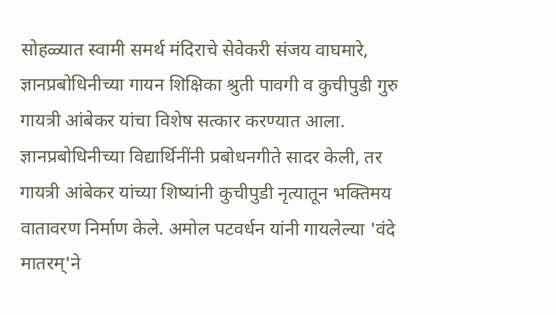सोहळ्यात स्वामी समर्थ मंदिराचे सेवेकरी संजय वाघमारे, ज्ञानप्रबोधिनीच्या गायन शिक्षिका श्रुती पावगी व कुचीपुडी गुरु गायत्री आंबेकर यांचा विशेष सत्कार करण्यात आला. ज्ञानप्रबोधिनीच्या विद्यार्थिनींनी प्रबोधनगीते सादर केली, तर गायत्री आंबेकर यांच्या शिष्यांनी कुचीपुडी नृत्यातून भक्तिमय वातावरण निर्माण केले. अमोल पटवर्धन यांनी गायलेल्या 'वंदे मातरम्'ने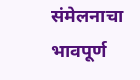संमेलनाचा भावपूर्ण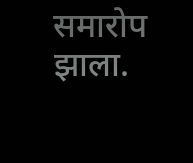समारोप झाला.